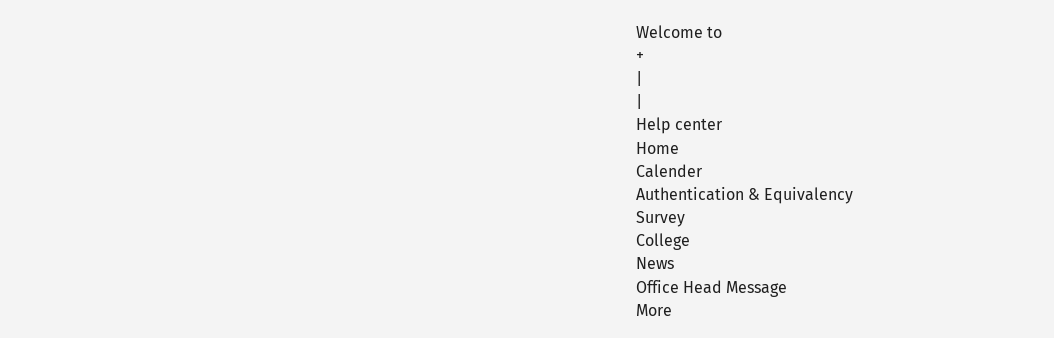Welcome to
+
|
|
Help center
Home
Calender
Authentication & Equivalency
Survey
College
News
Office Head Message
More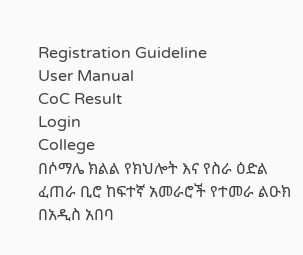Registration Guideline
User Manual
CoC Result
Login
College
በሶማሌ ክልል የክህሎት እና የስራ ዕድል ፈጠራ ቢሮ ከፍተኛ አመራሮች የተመራ ልዑክ በአዲስ አበባ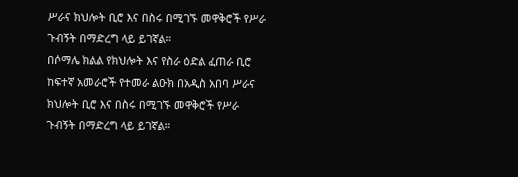ሥራና ክህሎት ቢሮ እና በስሩ በሚገኙ መዋቅሮች የሥራ ጉብኝት በማድረግ ላይ ይገኛል።
በሶማሌ ክልል የክህሎት እና የስራ ዕድል ፈጠራ ቢሮ ከፍተኛ አመራሮች የተመራ ልዑክ በአዲስ አበባ ሥራና ክህሎት ቢሮ እና በስሩ በሚገኙ መዋቅሮች የሥራ ጉብኝት በማድረግ ላይ ይገኛል።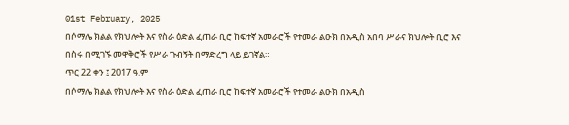01st February, 2025
በሶማሌ ክልል የክህሎት እና የስራ ዕድል ፈጠራ ቢሮ ከፍተኛ አመራሮች የተመራ ልዑክ በአዲስ አበባ ሥራና ክህሎት ቢሮ እና በስሩ በሚገኙ መዋቅሮች የሥራ ጉብኝት በማድረግ ላይ ይገኛል።
ጥር 22 ቀን ፤ 2017 ዓ.ም
በሶማሌ ክልል የክህሎት እና የስራ ዕድል ፈጠራ ቢሮ ከፍተኛ አመራሮች የተመራ ልዑክ በአዲስ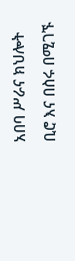አበባ ሥራና ክህሎት ቢሮ እና በስሩ በሚገኙ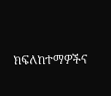ክፍለከተማዎችና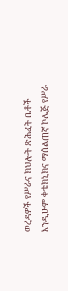ወረዳዎች የሥራና ክህሎት ጽሕፈት ቤቶች እንዲሁም ቀቴክኒክና ማሰልጠኛ ኮሌጅ የሥራ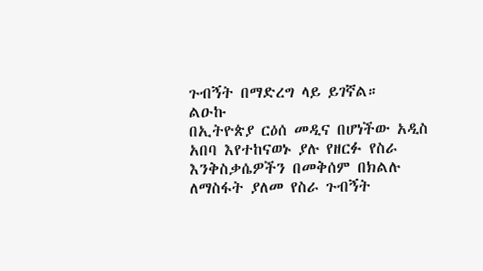ጉብኝት በማድረግ ላይ ይገኛል።
ልዑኩ
በኢትዮጵያ ርዕሰ መዲና በሆነችው አዲስ አበባ እየተከናወኑ ያሉ የዘርፉ የስራ እንቅስቃሴዎችን በመቅሰም በክልሉ ለማስፋት ያለመ የስራ ጉብኝት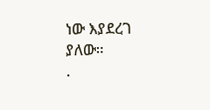ነው እያደረገ ያለው።
.